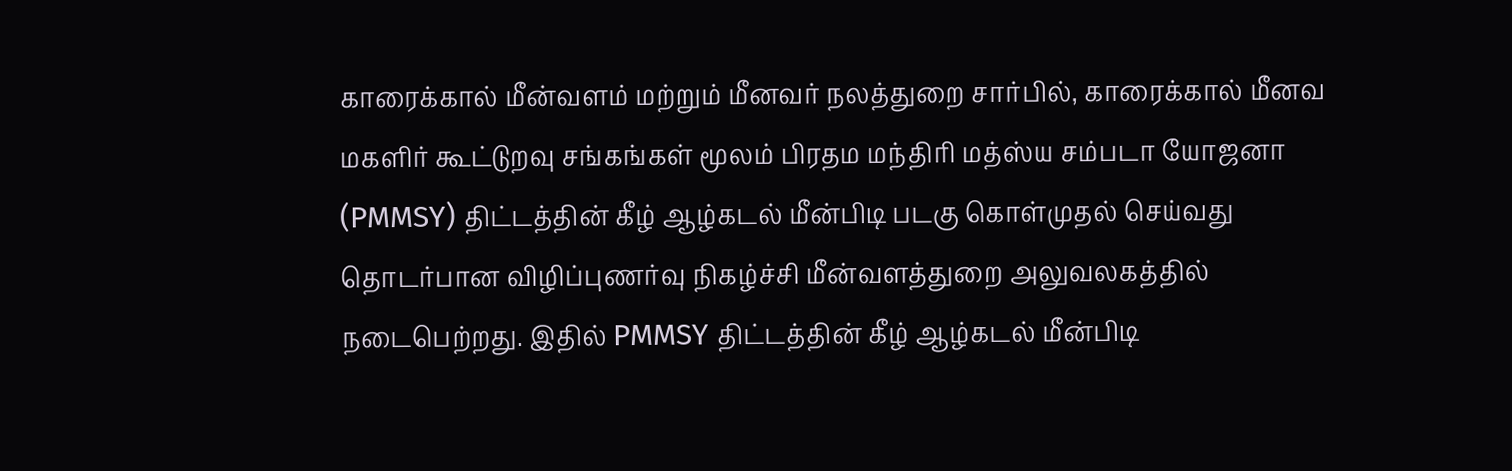காரைக்கால் மீன்வளம் மற்றும் மீனவர் நலத்துறை சார்பில், காரைக்கால் மீனவ மகளிர் கூட்டுறவு சங்கங்கள் மூலம் பிரதம மந்திரி மத்ஸ்ய சம்படா யோஜனா (PMMSY) திட்டத்தின் கீழ் ஆழ்கடல் மீன்பிடி படகு கொள்முதல் செய்வது தொடர்பான விழிப்புணர்வு நிகழ்ச்சி மீன்வளத்துறை அலுவலகத்தில் நடைபெற்றது. இதில் PMMSY திட்டத்தின் கீழ் ஆழ்கடல் மீன்பிடி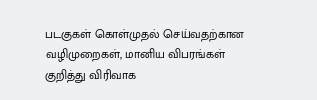படகுகள் கொள்முதல் செய்வதற்கான வழிமுறைகள், மானிய விபரங்கள் குறித்து விரிவாக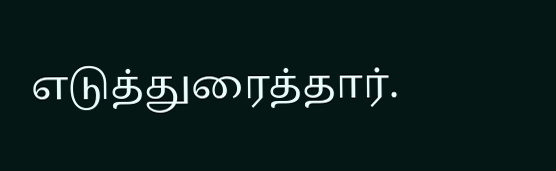எடுத்துரைத்தார்.